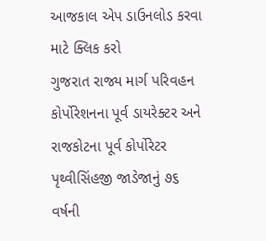આજકાલ એપ ડાઉનલોડ કરવા માટે ક્લિક કરો
ગુજરાત રાજ્ય માર્ગ પરિવહન કોર્પોરેશનના પૂર્વ ડાયરેક્ટર અને રાજકોટના પૂર્વ કોર્પોરેટર પૃથ્વીસિંહજી જાડેજાનું ૭૬ વર્ષની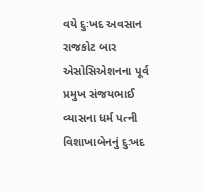વયે દુઃખદ અવસાન
રાજકોટ બાર એસોસિએશનના પૂર્વ પ્રમુખ સંજયભાઈ વ્યાસના ધર્મ પત્ની વિશાખાબેનનું દુઃખદ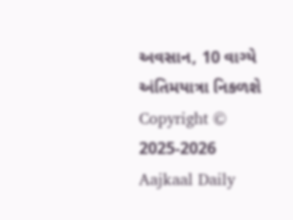અવસાન, 10 વાગ્યે અંતિમયાત્રા નિકળશે
Copyright © 2025-2026 Aajkaal Daily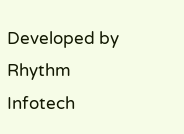Developed by Rhythm Infotech